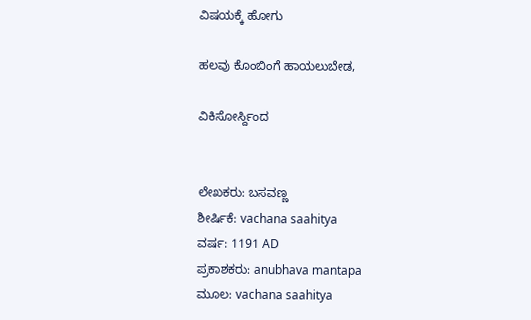ವಿಷಯಕ್ಕೆ ಹೋಗು

ಹಲವು ಕೊಂಬಿಂಗೆ ಹಾಯಲುಬೇಡ,

ವಿಕಿಸೋರ್ಸ್ದಿಂದ


ಲೇಖಕರು: ಬಸವಣ್ಣ
ಶೀರ್ಷಿಕೆ: vachana saahitya
ವರ್ಷ: 1191 AD
ಪ್ರಕಾಶಕರು: anubhava mantapa
ಮೂಲ: vachana saahitya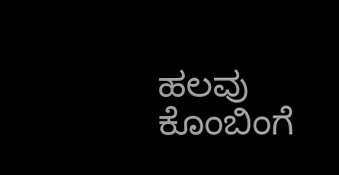ಹಲವು ಕೊಂಬಿಂಗೆ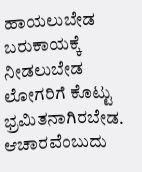ಹಾಯಲುಬೇಡ
ಬರುಕಾಯಕ್ಕೆ ನೀಡಲುಬೇಡ
ಲೋಗರಿಗೆ ಕೊಟ್ಟು ಭ್ರಮಿತನಾಗಿರಬೇಡ. ಆಚಾರವೆಂಬುದು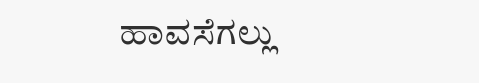ಹಾವಸೆಗಲ್ಲು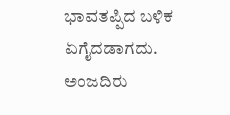ಭಾವತಪ್ಪಿದ ಬಳಿಕ ಏಗೈದಡಾಗದು. ಅಂಜದಿರು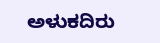ಅಳುಕದಿರು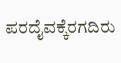ಪರದೈವಕ್ಕೆರಗದಿರು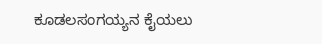ಕೂಡಲಸಂಗಯ್ಯನ ಕೈಯಲು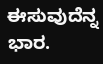ಈಸುವುದೆನ್ನ ಭಾರ.